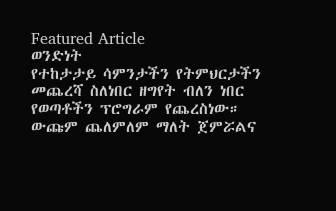Featured Article
ወንድነት
የተከታታይ ሳምንታችን የትምህርታችን መጨረሻ ስለነበር ዘግየት ብለን ነበር የወጣቶችን ፕሮግራም የጨረስነው። ውጩም ጨለምለም ማለት ጀምሯልና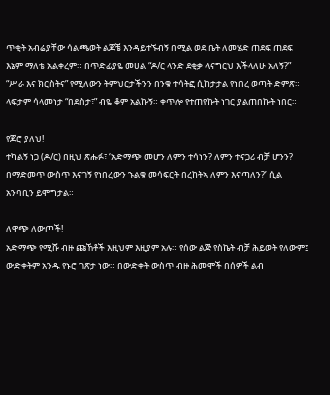ጥቂት አብሬያቸው ሳልጫወት ልጆቼ እንዳይተኙብኝ በሚል ወደ ቤት ለመሄድ ጠደፍ ጠደፍ እኔም ማለቴ አልቀረም። በጥድፊያዬ መሀል “ዶ/ር ላንድ ደቂቃ ላናግርህ እችላለሁ አለኝ?” “ሥራ እና ክርስትና” የሚለውን ትምህርታችንን በንቁ ተሳትፎ ሲከታታል የነበረ ወጣት ድምጽ። ላፍታም ሳላመነታ “በደስታ፣” ብዬ ቆም አልኩኝ። ቀጥሎ የተጠየኩት ነገር ያልጠበኩት ነበር።

የጆሮ ያለህ!
ተካልኝ ነጋ (ዶ/ር) በዚህ ጽሑፉ፣ ‘አድማጭ መሆን ለምን ተሳነን? ለምን ተናጋሪ ብቻ ሆንን? በማድመጥ ውስጥ እናገኝ የነበረውን ኁልቁ መሳፍርት በረከትኣ ለምን እናጣለን?’ ሲል አንባቢን ይሞግታል።

ለዋጭ ለውጦች!
አድማጭ የሚሹ ብዙ ጩኸቶች እዚህም እዚያም አሉ። የሰው ልጅ የስኬት ብቻ ሕይወት የለውም፤ ውድቀትም አንዱ የኑሮ ገጽታ ነው። በውድቀት ውስጥ ብዙ ሕመሞች በሰዎች ልብ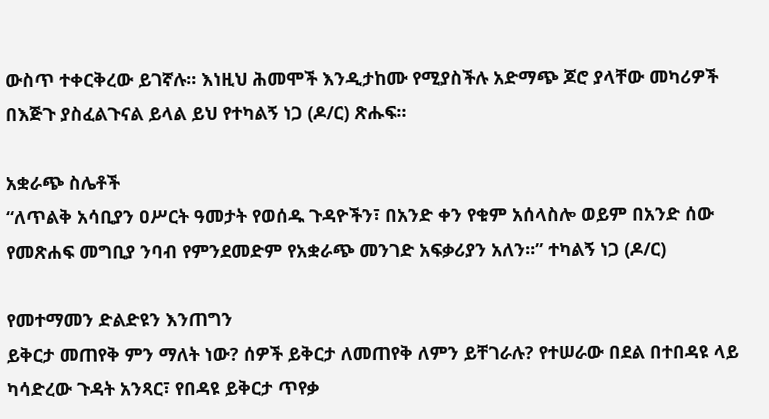ውስጥ ተቀርቅረው ይገኛሉ። እነዚህ ሕመሞች እንዲታከሙ የሚያስችሉ አድማጭ ጆሮ ያላቸው መካሪዎች በእጅጉ ያስፈልጉናል ይላል ይህ የተካልኝ ነጋ (ዶ/ር) ጽሑፍ።

አቋራጭ ስሌቶች
“ለጥልቅ አሳቢያን ዐሥርት ዓመታት የወሰዱ ጉዳዮችን፣ በአንድ ቀን የቁም አሰላስሎ ወይም በአንድ ሰው የመጽሐፍ መግቢያ ንባብ የምንደመድም የአቋራጭ መንገድ አፍቃሪያን አለን።” ተካልኝ ነጋ (ዶ/ር)

የመተማመን ድልድዩን እንጠግን
ይቅርታ መጠየቅ ምን ማለት ነው? ሰዎች ይቅርታ ለመጠየቅ ለምን ይቸገራሉ? የተሠራው በደል በተበዳዩ ላይ ካሳድረው ጉዳት አንጻር፣ የበዳዩ ይቅርታ ጥየቃ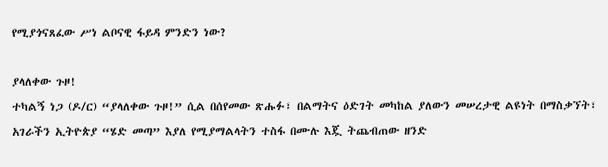የሚያጎናጸፈው ሥነ ልቦናዊ ፋይዳ ምንድን ነው?

ያላለቀው ጉዞ!
ተካልኝ ነጋ (ዶ/ር) “ያላለቀው ጉዞ!” ሲል በሰየመው ጽሑፉ፣ በልማትና ዕድገት መካከል ያለውን መሠረታዊ ልዩነት በማስቃኘት፣ አገራችን ኢትዮጵያ “ሄድ መጣ” እያለ የሚያማልላትን ተስፋ በሙሉ እጇ ትጨብጠው ዘንድ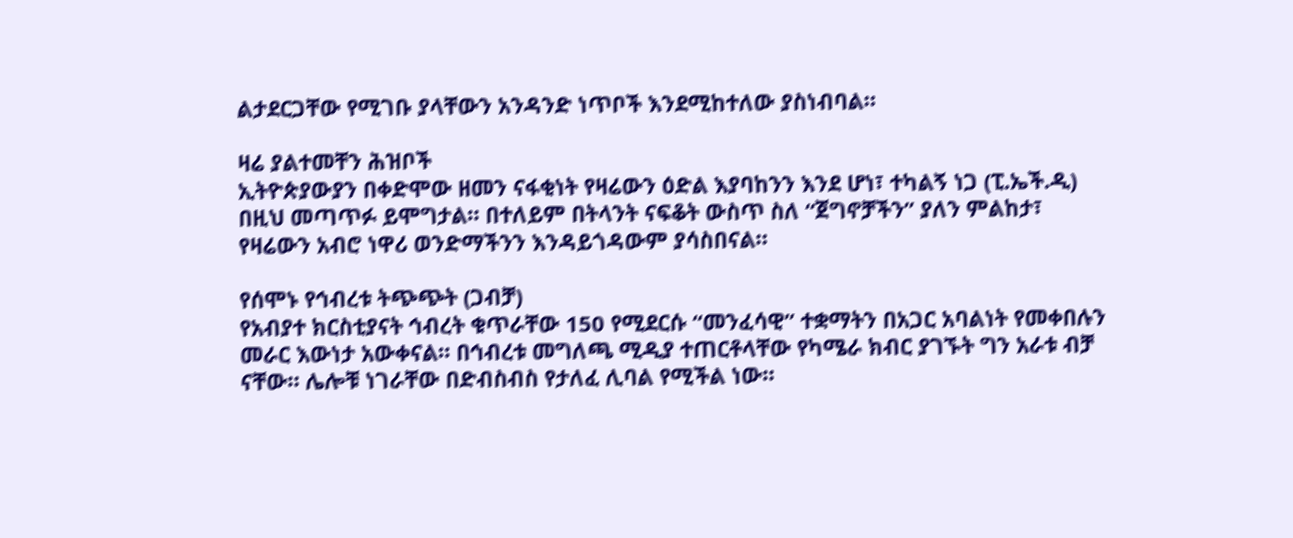ልታደርጋቸው የሚገቡ ያላቸውን አንዳንድ ነጥቦች እንደሚከተለው ያስነብባል።

ዛሬ ያልተመቸን ሕዝቦች
ኢትዮጵያውያን በቀድሞው ዘመን ናፋቂነት የዛሬውን ዕድል እያባከንን እንደ ሆነ፣ ተካልኝ ነጋ (ፒ.ኤች.ዲ) በዚህ መጣጥፉ ይሞግታል። በተለይም በትላንት ናፍቆት ውስጥ ስለ “ጀግኖቻችን” ያለን ምልከታ፣ የዛሬውን አብሮ ነዋሪ ወንድማችንን እንዳይጎዳውም ያሳስበናል።

የሰሞኑ የኅብረቱ ትጭጭት (ጋብቻ)
የአብያተ ክርስቲያናት ኅብረት ቁጥራቸው 150 የሚደርሱ “መንፈሳዊ” ተቋማትን በአጋር አባልነት የመቀበሉን መራር እውነታ አውቀናል። በኅብረቱ መግለጫ ሚዲያ ተጠርቶላቸው የካሜራ ክብር ያገኙት ግን አራቱ ብቻ ናቸው። ሌሎቹ ነገራቸው በድብስብስ የታለፈ ሊባል የሚችል ነው።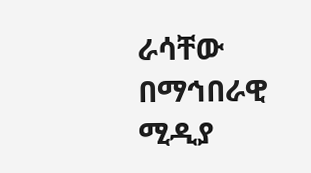ራሳቸው በማኅበራዊ ሚዲያ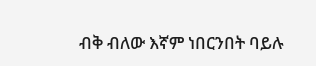ብቅ ብለው እኛም ነበርንበት ባይሉ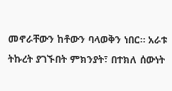መኖራቸውን ከቶውን ባላወቅን ነበር። አራቱ ትኩረት ያገኙበት ምክንያት፣ በተክለ ሰውነት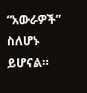“አውራዎች” ስለሆኑ ይሆናል።